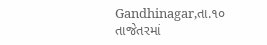Gandhinagar,તા.૧૦
તાજેતરમાં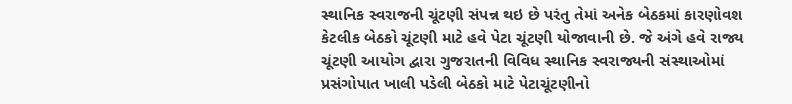સ્થાનિક સ્વરાજની ચૂંટણી સંપન્ન થઇ છે પરંતુ તેમાં અનેક બેઠકમાં કારણોવશ કેટલીક બેઠકો ચૂંટણી માટે હવે પેટા ચૂંટણી યોજાવાની છે. જે અંગે હવે રાજ્ય ચૂંટણી આયોગ દ્વારા ગુજરાતની વિવિધ સ્થાનિક સ્વરાજ્યની સંસ્થાઓમાં પ્રસંગોપાત ખાલી પડેલી બેઠકો માટે પેટાચૂંટણીનો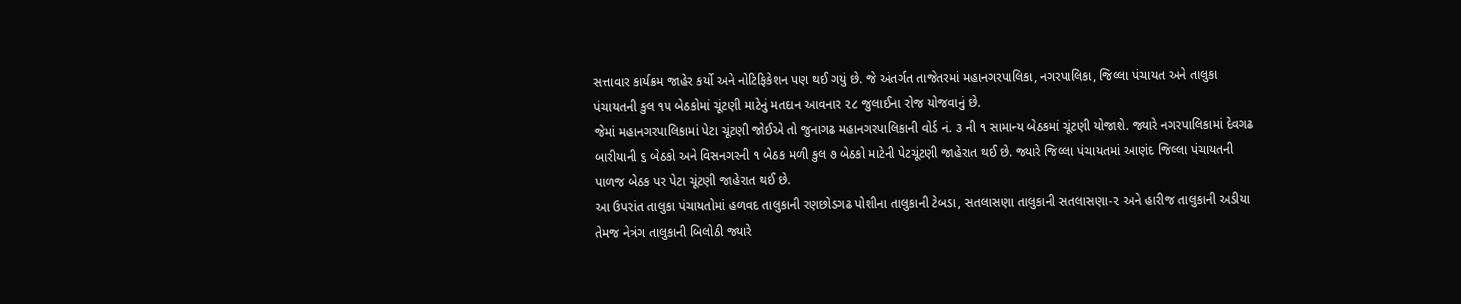સત્તાવાર કાર્યક્રમ જાહેર કર્યો અને નોટિફિકેશન પણ થઈ ગયું છે. જે અંતર્ગત તાજેતરમાં મહાનગરપાલિકા, નગરપાલિકા, જિલ્લા પંચાયત અને તાલુકા પંચાયતની કુલ ૧૫ બેઠકોમાં ચૂંટણી માટેનું મતદાન આવનાર ૨૮ જુલાઈના રોજ યોજવાનું છે.
જેમાં મહાનગરપાલિકામાં પેટા ચૂંટણી જોઈએ તો જુનાગઢ મહાનગરપાલિકાની વોર્ડ નં. ૩ ની ૧ સામાન્ય બેઠકમાં ચૂંટણી યોજાશે. જ્યારે નગરપાલિકામાં દેવગઢ બારીયાની ૬ બેઠકો અને વિસનગરની ૧ બેઠક મળી કુલ ૭ બેઠકો માટેની પેટચૂંટણી જાહેરાત થઈ છે. જ્યારે જિલ્લા પંચાયતમાં આણંદ જિલ્લા પંચાયતની પાળજ બેઠક પર પેટા ચૂંટણી જાહેરાત થઈ છે.
આ ઉપરાંત તાલુકા પંચાયતોમાં હળવદ તાલુકાની રણછોડગઢ પોશીના તાલુકાની ટેબડા, સતલાસણા તાલુકાની સતલાસણા-૨ અને હારીજ તાલુકાની અડીયા તેમજ નેત્રંગ તાલુકાની બિલોઠી જ્યારે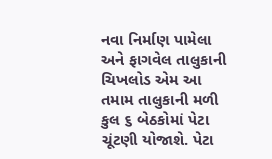નવા નિર્માણ પામેલા અને ફાગવેલ તાલુકાની ચિખલોડ એમ આ તમામ તાલુકાની મળી કુલ ૬ બેઠકોમાં પેટા ચૂંટણી યોજાશે. પેટા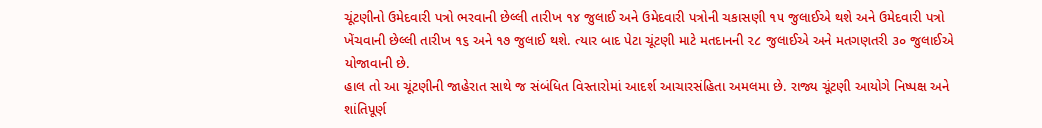ચૂંટણીનો ઉમેદવારી પત્રો ભરવાની છેલ્લી તારીખ ૧૪ જુલાઈ અને ઉમેદવારી પત્રોની ચકાસણી ૧૫ જુલાઈએ થશે અને ઉમેદવારી પત્રો ખેંચવાની છેલ્લી તારીખ ૧૬ અને ૧૭ જુલાઈ થશે. ત્યાર બાદ પેટા ચૂંટણી માટે મતદાનની ૨૮ જુલાઈએ અને મતગણતરી ૩૦ જુલાઈએ યોજાવાની છે.
હાલ તો આ ચૂંટણીની જાહેરાત સાથે જ સંબંધિત વિસ્તારોમાં આદર્શ આચારસંહિતા અમલમા છે. રાજ્ય ચૂંટણી આયોગે નિષ્પક્ષ અને શાંતિપૂર્ણ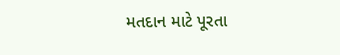મતદાન માટે પૂરતા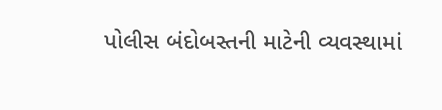પોલીસ બંદોબસ્તની માટેની વ્યવસ્થામાં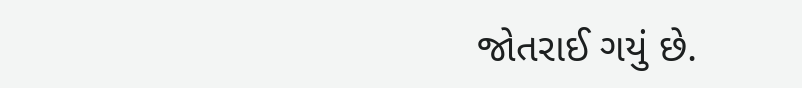જોતરાઈ ગયું છે.